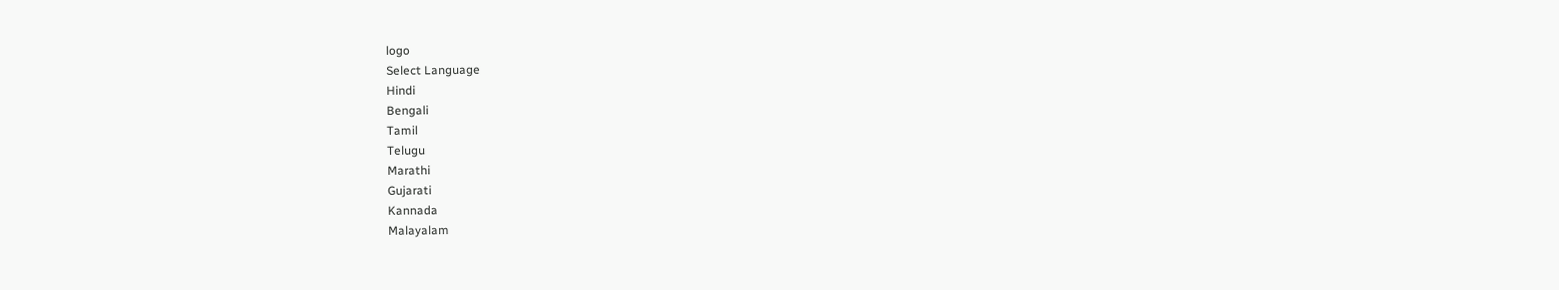logo
Select Language
Hindi
Bengali
Tamil
Telugu
Marathi
Gujarati
Kannada
Malayalam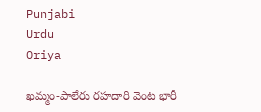Punjabi
Urdu
Oriya

ఖమ్మం-పాలేరు రహదారి వెంట భారీ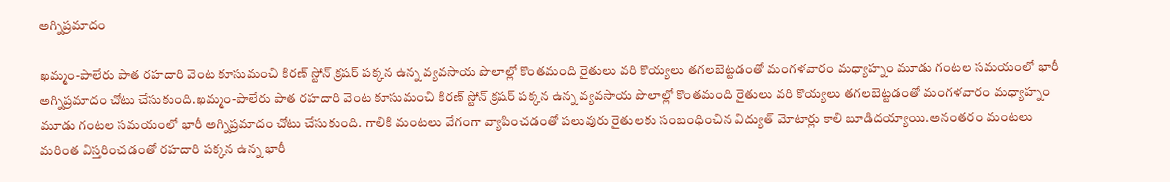అగ్నిప్రమాదం

ఖమ్మం-పాలేరు పాత రహదారి వెంట కూసుమంచి కిరణ్ స్టోన్ క్రషర్ పక్కన ఉన్న వ్యవసాయ పొలాల్లో కొంతమంది రైతులు వరి కొయ్యలు తగలబెట్టడంతో మంగళవారం మధ్యాహ్నం మూడు గంటల సమయంలో భారీ అగ్నిప్రమాదం చోటు చేసుకుంది.ఖమ్మం-పాలేరు పాత రహదారి వెంట కూసుమంచి కిరణ్ స్టోన్ క్రషర్ పక్కన ఉన్న వ్యవసాయ పొలాల్లో కొంతమంది రైతులు వరి కొయ్యలు తగలబెట్టడంతో మంగళవారం మధ్యాహ్నం మూడు గంటల సమయంలో భారీ అగ్నిప్రమాదం చోటు చేసుకుంది. గాలికి మంటలు వేగంగా వ్యాపించడంతో పలువురు రైతులకు సంబంధించిన విద్యుత్ మోటార్లు కాలి బూడిదయ్యాయి.అనంతరం మంటలు మరింత విస్తరించడంతో రహదారి పక్కన ఉన్న భారీ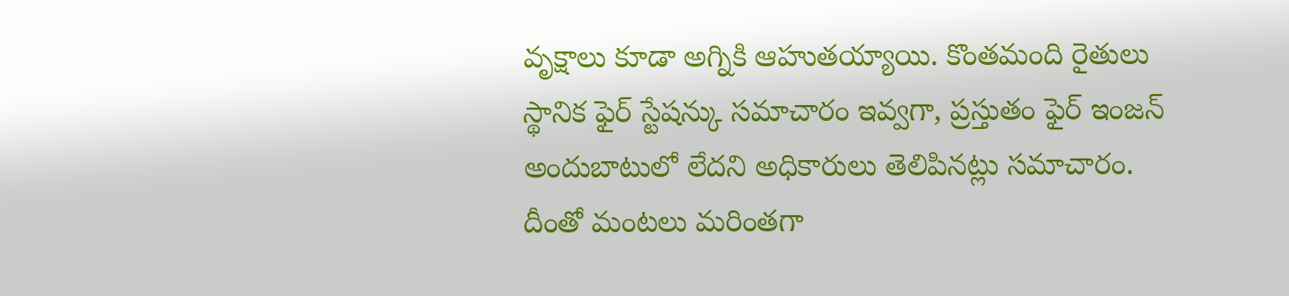వృక్షాలు కూడా అగ్నికి ఆహుతయ్యాయి. కొంతమంది రైతులు స్థానిక ఫైర్ స్టేషన్కు సమాచారం ఇవ్వగా, ప్రస్తుతం ఫైర్ ఇంజన్ అందుబాటులో లేదని అధికారులు తెలిపినట్లు సమాచారం. దీంతో మంటలు మరింతగా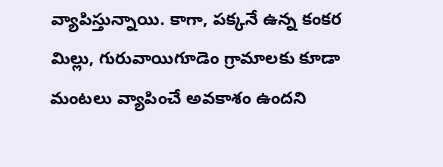వ్యాపిస్తున్నాయి. కాగా, పక్కనే ఉన్న కంకర మిల్లు, గురువాయిగూడెం గ్రామాలకు కూడా మంటలు వ్యాపించే అవకాశం ఉందని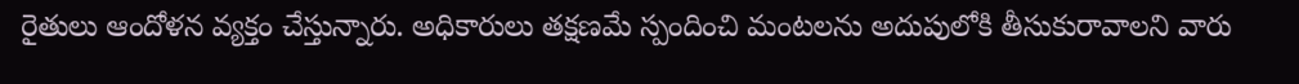రైతులు ఆందోళన వ్యక్తం చేస్తున్నారు. అధికారులు తక్షణమే స్పందించి మంటలను అదుపులోకి తీసుకురావాలని వారు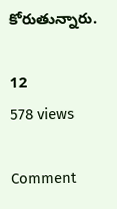కోరుతున్నారు.

12
578 views

Comment